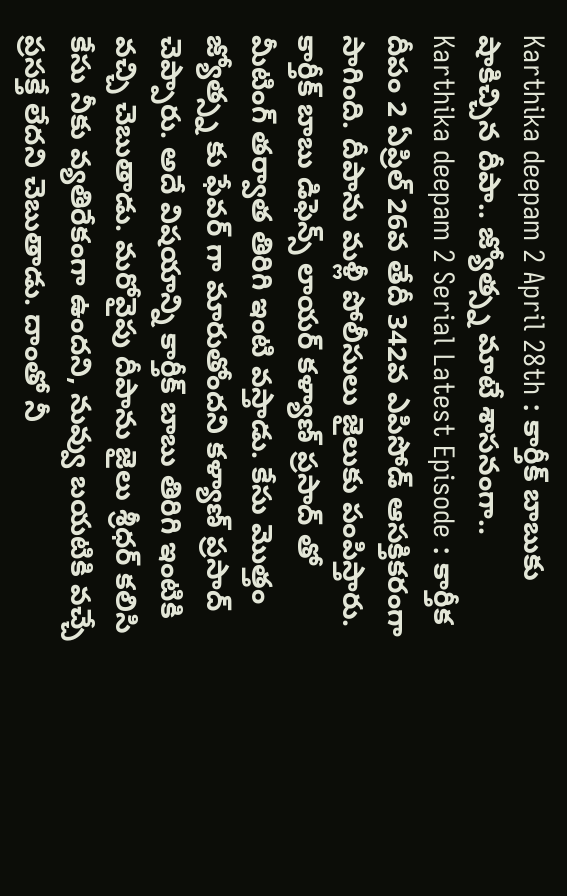Karthika deepam 2 April 28th : కార్తీక్ బాబుకు షాకిచ్చిన దీపా.. జ్యోత్స్న మాటే శాసనంగా..
Karthika deepam 2 Serial Latest Episode : కార్తీక దీపం 2 ఏప్రిల్ 26వ తేదీ 342వ ఎపిసోడ్ ఆసక్తికరంగా సాగింది. దీపాను మళ్లీ పోలీసులు జైలుకు పంపిస్తారు. కార్తీక్ బాబు డిఫెన్స్ లాయర్ కళ్యాణ్ ప్రసాద్ తో మీటింగ్ తర్వాత తిరిగి ఇంటి వస్తాడు. కేసు మొత్తం జ్యోత్స్న కు ఫేవర్ గా మారుతోందని కళ్యాణ్ ప్రసాద్ చెప్పారు. అదే విషయాన్ని కార్తీక్ బాబు తిరిగి ఇంటికి వచ్చి చెబుతాడు. మరోవైపు దీపాను జైలు శ్రీధర్ కలిసి కేసు నీకు వ్యతిరేకంగా ఉందని, నువ్వు బయటికి వచ్చే ప్రసక్తే లేదని చెబుతాడు. దాంతో నీ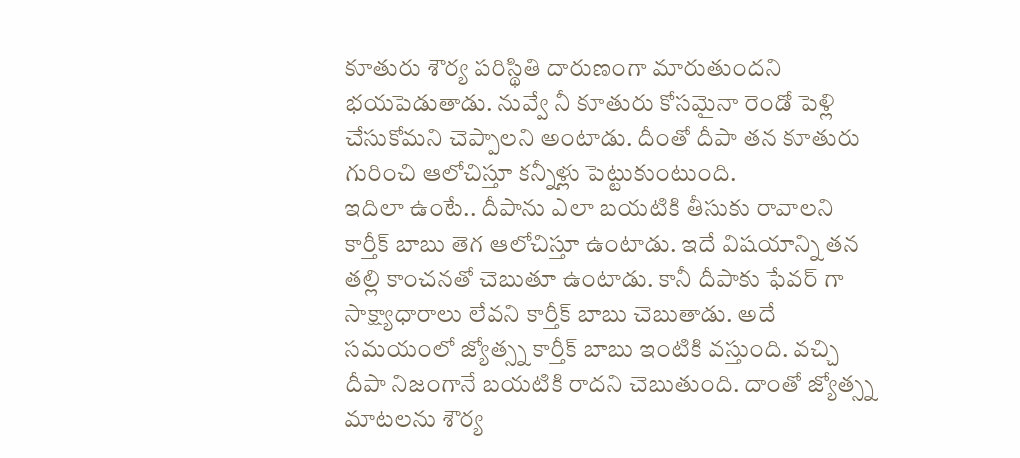కూతురు శౌర్య పరిస్థితి దారుణంగా మారుతుందని భయపెడుతాడు. నువ్వే నీ కూతురు కోసమైనా రెండో పెళ్లి చేసుకోమని చెప్పాలని అంటాడు. దీంతో దీపా తన కూతురు గురించి ఆలోచిస్తూ కన్నీళ్లు పెట్టుకుంటుంది.
ఇదిలా ఉంటే.. దీపాను ఎలా బయటికి తీసుకు రావాలని కార్తీక్ బాబు తెగ ఆలోచిస్తూ ఉంటాడు. ఇదే విషయాన్ని తన తల్లి కాంచనతో చెబుతూ ఉంటాడు. కానీ దీపాకు ఫేవర్ గా సాక్ష్యాధారాలు లేవని కార్తీక్ బాబు చెబుతాడు. అదే సమయంలో జ్యోత్స్న కార్తీక్ బాబు ఇంటికి వస్తుంది. వచ్చి దీపా నిజంగానే బయటికి రాదని చెబుతుంది. దాంతో జ్యోత్స్న మాటలను శౌర్య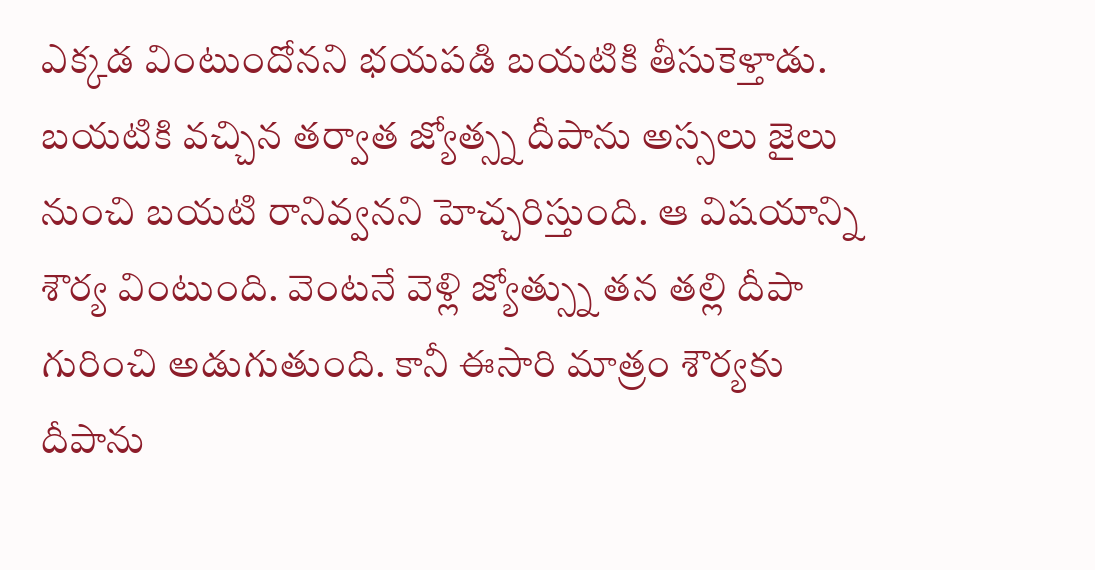ఎక్కడ వింటుందోనని భయపడి బయటికి తీసుకెళ్తాడు. బయటికి వచ్చిన తర్వాత జ్యోత్స్న దీపాను అస్సలు జైలు నుంచి బయటి రానివ్వనని హెచ్చరిస్తుంది. ఆ విషయాన్ని శౌర్య వింటుంది. వెంటనే వెళ్లి జ్యోత్స్ను తన తల్లి దీపా గురించి అడుగుతుంది. కానీ ఈసారి మాత్రం శౌర్యకు దీపాను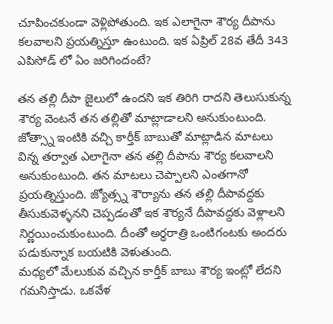చూపించకుండా వెళ్లిపోతుంది. ఇక ఎలాగైనా శౌర్య దీపాను కలవాలని ప్రయత్నిస్తూ ఉంటుంది. ఇక ఏప్రిల్ 28వ తేదీ 343 ఎపిసోడ్ లో ఏం జరిగిందంటే?

తన తల్లి దీపా జైలులో ఉందని ఇక తిరిగి రాదని తెలుసుకున్న శౌర్య వెంటనే తన తల్లితో మాట్లాడాలని అనుకుంటుంది. జోత్స్నా ఇంటికి వచ్చి కార్తీక్ బాబుతో మాట్లాడిన మాటలు విన్న తర్వాత ఎలాగైనా తన తల్లి దీపాను శౌర్య కలవాలని అనుకుంటుంది. తన మాటలు చెప్పాలని ఎంతగానో ప్రయత్నిస్తుంది. జ్యోత్స్న శౌర్యాను తన తల్లి దీపావద్దకు తీసుకువెళ్ళనని చెప్పడంతో ఇక శౌర్యనే దీపావద్దకు వెళ్లాలని నిర్ణయించుకుంటుంది. దీంతో అర్ధరాత్రి ఒంటిగంటకు అందరు పడుకున్నాక బయటికి వెళుతుంది.
మధ్యలో మేలుకువ వచ్చిన కార్తీక్ బాబు శౌర్య ఇంట్లో లేదని గమనిస్తాడు. ఒకవేళ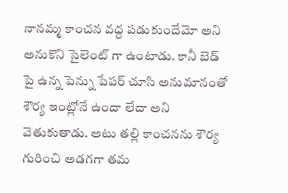నానమ్మ కాంచన వద్ద పడుకుందేమో అని అనుకొని సైలెంట్ గా ఉంటాడు. కానీ బెడ్ పై ఉన్న పెన్ను పేపర్ చూసి అనుమానంతో శౌర్య ఇంట్లోనే ఉందా లేదా అని వెతుకుతాడు. అటు తల్లి కాంచనను శౌర్య గురించి అడగగా తమ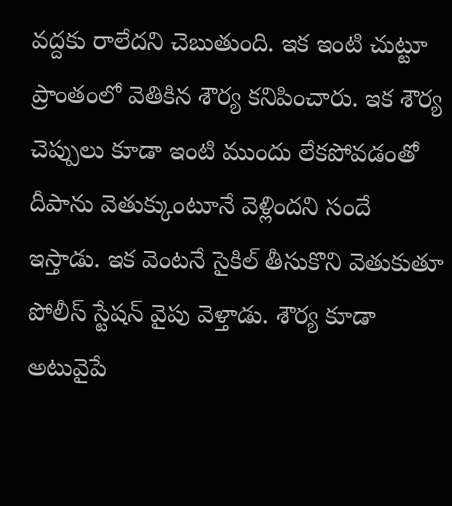వద్దకు రాలేదని చెబుతుంది. ఇక ఇంటి చుట్టూ ప్రాంతంలో వెతికిన శౌర్య కనిపించారు. ఇక శౌర్య చెప్పులు కూడా ఇంటి ముందు లేకపోవడంతో దీపాను వెతుక్కుంటూనే వెళ్లిందని సందే ఇస్తాడు. ఇక వెంటనే సైకిల్ తీసుకొని వెతుకుతూ పోలీస్ స్టేషన్ వైపు వెళ్తాడు. శౌర్య కూడా అటువైపే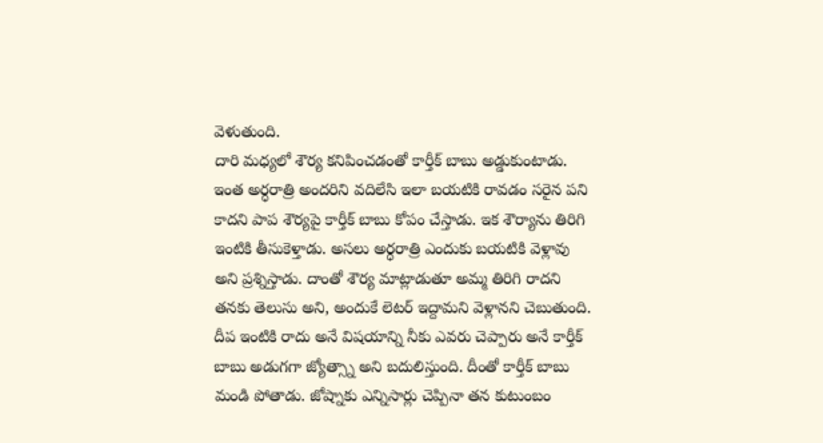వెళుతుంది.
దారి మధ్యలో శౌర్య కనిపించడంతో కార్తీక్ బాబు అడ్డుకుంటాడు. ఇంత అర్ధరాత్రి అందరిని వదిలేసి ఇలా బయటికి రావడం సరైన పని కాదని పాప శౌర్యపై కార్తీక్ బాబు కోపం చేస్తాడు. ఇక శౌర్యాను తిరిగి ఇంటికి తీసుకెళ్తాడు. అసలు అర్ధరాత్రి ఎందుకు బయటికి వెళ్లావు అని ప్రశ్నిస్తాడు. దాంతో శౌర్య మాట్లాడుతూ అమ్మ తిరిగి రాదని తనకు తెలుసు అని, అందుకే లెటర్ ఇద్దామని వెళ్లానని చెబుతుంది. దీప ఇంటికి రాదు అనే విషయాన్ని నీకు ఎవరు చెప్పారు అనే కార్తీక్ బాబు అడుగగా జ్యోత్స్నా అని బదులిస్తుంది. దీంతో కార్తీక్ బాబు మండి పోతాడు. జోష్నాకు ఎన్నిసార్లు చెప్పినా తన కుటుంబం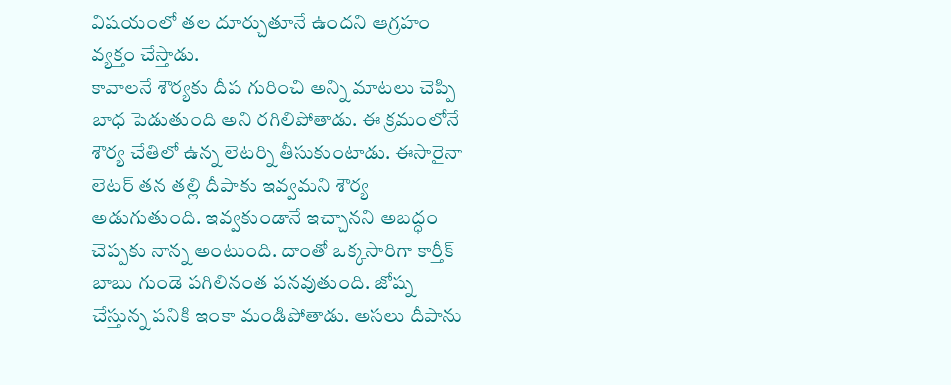విషయంలో తల దూర్చుతూనే ఉందని ఆగ్రహం వ్యక్తం చేస్తాడు.
కావాలనే శౌర్యకు దీప గురించి అన్ని మాటలు చెప్పి బాధ పెడుతుంది అని రగిలిపోతాడు. ఈ క్రమంలోనే శౌర్య చేతిలో ఉన్న లెటర్ని తీసుకుంటాడు. ఈసారైనా లెటర్ తన తల్లి దీపాకు ఇవ్వమని శౌర్య అడుగుతుంది. ఇవ్వకుండానే ఇచ్చానని అబద్ధం చెప్పకు నాన్న అంటుంది. దాంతో ఒక్కసారిగా కార్తీక్ బాబు గుండె పగిలినంత పనవుతుంది. జోష్న చేస్తున్న పనికి ఇంకా మండిపోతాడు. అసలు దీపాను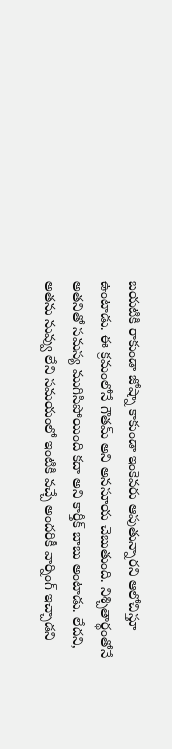బయటికి రాకుండా జోష్నా కాకుండా ఇంకెవరు ఆపుతున్నారని ఆలోచిస్తూ ఉంటాడు. ఈ క్రమంలోనే గౌతమ్ అని అనసూయ చెబుతుంది. నిశ్చితార్థంతోనే అతనితో సమస్య ముగిసిపోయింది కదా అని కార్తీక్ బాబు అంటాడు. లేదని, అతను నువ్వు లేని సమయంలో ఇంటికి వచ్చే అందరికీ వార్నింగ్ ఇచ్చాడని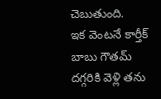చెబుతుంది.
ఇక వెంటనే కార్తీక్ బాబు గౌతమ్ దగ్గరికి వెళ్లి తను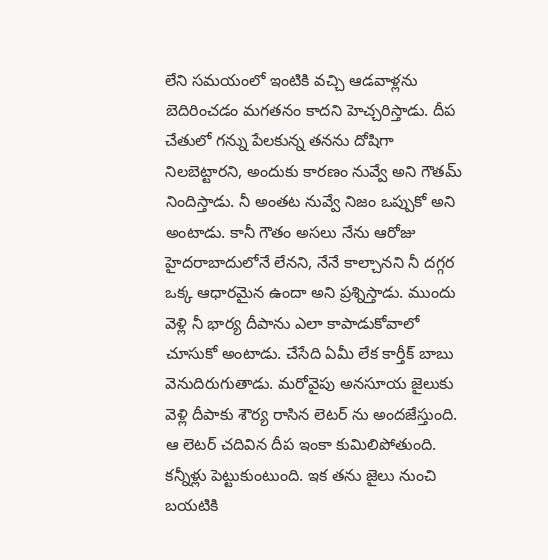లేని సమయంలో ఇంటికి వచ్చి ఆడవాళ్లను బెదిరించడం మగతనం కాదని హెచ్చరిస్తాడు. దీప చేతులో గన్ను పేలకున్న తనను దోషిగా నిలబెట్టారని, అందుకు కారణం నువ్వే అని గౌతమ్ నిందిస్తాడు. నీ అంతట నువ్వే నిజం ఒప్పుకో అని అంటాడు. కానీ గౌతం అసలు నేను ఆరోజు హైదరాబాదులోనే లేనని, నేనే కాల్చానని నీ దగ్గర ఒక్క ఆధారమైన ఉందా అని ప్రశ్నిస్తాడు. ముందు వెళ్లి నీ భార్య దీపాను ఎలా కాపాడుకోవాలో చూసుకో అంటాడు. చేసేది ఏమీ లేక కార్తీక్ బాబు వెనుదిరుగుతాడు. మరోవైపు అనసూయ జైలుకు వెళ్లి దీపాకు శౌర్య రాసిన లెటర్ ను అందజేస్తుంది. ఆ లెటర్ చదివిన దీప ఇంకా కుమిలిపోతుంది. కన్నీళ్లు పెట్టుకుంటుంది. ఇక తను జైలు నుంచి బయటికి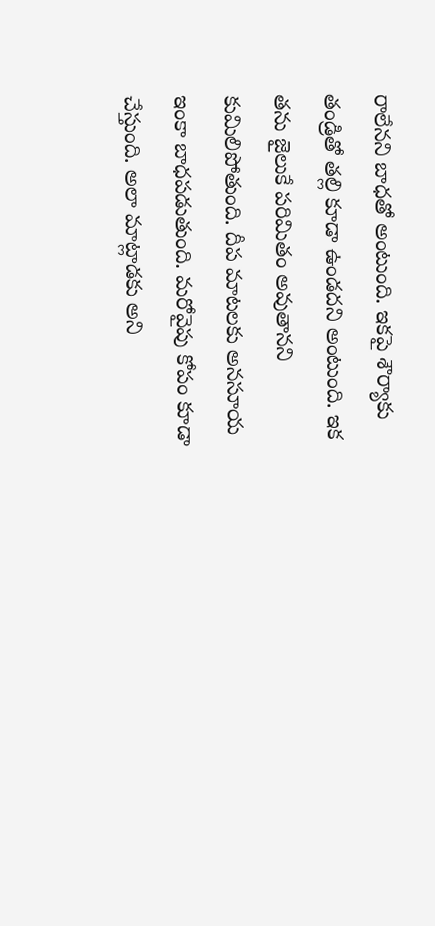రాలేనని బాధతో అంటుంది. ఇకపై శౌర్యాకు తండ్రితో తల్లి కూడా ఉండదని అంటుంది. ఇక తను జైలుకే పరిమితం అవుతానని కుమిలిపోతుంది. దీప మాటలకు అనసూయ ఇంకా బాధపడుతుంది. మరోవైపు కోపం కూడా చేస్తుంది. అలా మాట్లాడకు అని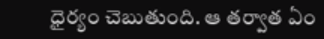ధైర్యం చెబుతుంది. ఆ తర్వాత ఏం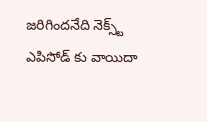జరిగిందనేది నెక్స్ట్ ఎపిసోడ్ కు వాయిదా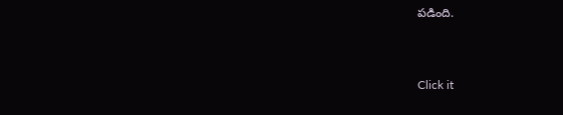పడింది.


Click it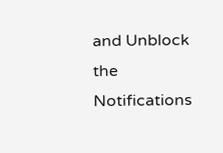and Unblock the Notifications